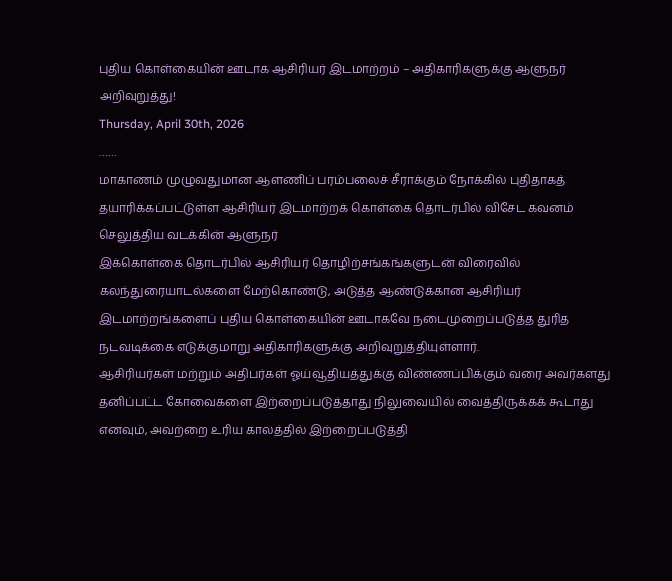புதிய கொள்கையின் ஊடாக ஆசிரியர் இடமாற்றம் – அதிகாரிகளுக்கு ஆளுநர் அறிவுறுத்து!
Thursday, April 30th, 2026
……
மாகாணம் முழுவதுமான ஆளணிப் பரம்பலைச் சீராக்கும் நோக்கில் புதிதாகத் தயாரிக்கப்பட்டுள்ள ஆசிரியர் இடமாற்றக் கொள்கை தொடர்பில் விசேட கவனம் செலுத்திய வடக்கின் ஆளுநர்
இக்கொள்கை தொடர்பில் ஆசிரியர் தொழிற்சங்கங்களுடன் விரைவில் கலந்துரையாடல்களை மேற்கொண்டு, அடுத்த ஆண்டுக்கான ஆசிரியர் இடமாற்றங்களைப் புதிய கொள்கையின் ஊடாகவே நடைமுறைப்படுத்த துரித நடவடிக்கை எடுக்குமாறு அதிகாரிகளுக்கு அறிவுறுத்தியுள்ளார்.
ஆசிரியர்கள் மற்றும் அதிபர்கள் ஓய்வூதியத்துக்கு விண்ணப்பிக்கும் வரை அவர்களது தனிப்பட்ட கோவைகளை இற்றைப்படுத்தாது நிலுவையில் வைத்திருக்கக் கூடாது எனவும், அவற்றை உரிய காலத்தில் இற்றைப்படுத்தி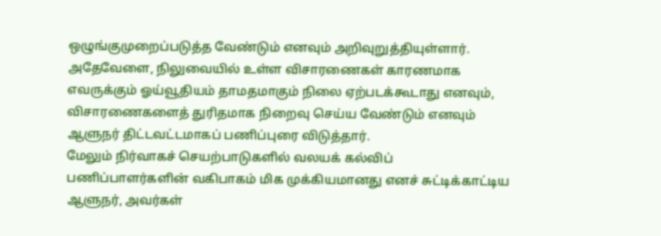ஒழுங்குமுறைப்படுத்த வேண்டும் எனவும் அறிவுறுத்தியுள்ளார்.
அதேவேளை, நிலுவையில் உள்ள விசாரணைகள் காரணமாக எவருக்கும் ஓய்வூதியம் தாமதமாகும் நிலை ஏற்படக்கூடாது எனவும், விசாரணைகளைத் துரிதமாக நிறைவு செய்ய வேண்டும் எனவும் ஆளுநர் திட்டவட்டமாகப் பணிப்புரை விடுத்தார்.
மேலும் நிர்வாகச் செயற்பாடுகளில் வலயக் கல்விப் பணிப்பாளர்களின் வகிபாகம் மிக முக்கியமானது எனச் சுட்டிக்காட்டிய ஆளுநர், அவர்கள்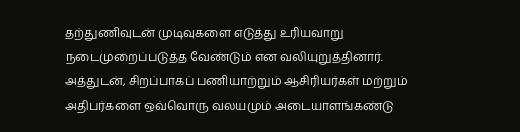தற்துணிவுடன் முடிவுகளை எடுத்து உரியவாறு நடைமுறைப்படுத்த வேண்டும் என வலியுறுத்தினார்.
அத்துடன், சிறப்பாகப் பணியாற்றும் ஆசிரியர்கள் மற்றும் அதிபர்களை ஒவ்வொரு வலயமும் அடையாளங்கண்டு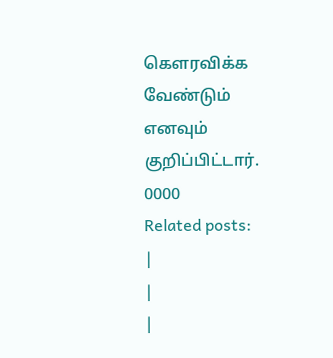கௌரவிக்க வேண்டும் எனவும் குறிப்பிட்டார்.
0000
Related posts:
|
|
|